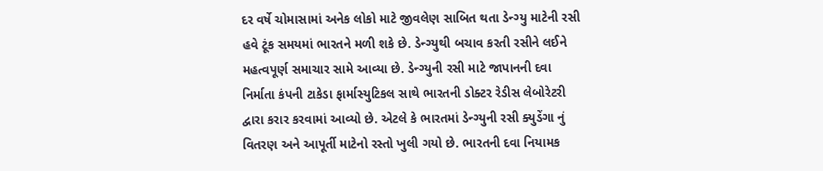દર વર્ષે ચોમાસામાં અનેક લોકો માટે જીવલેણ સાબિત થતા ડેન્ગ્યુ માટેની રસી હવે ટૂંક સમયમાં ભારતને મળી શકે છે. ડેન્ગ્યુથી બચાવ કરતી રસીને લઈને મહત્વપૂર્ણ સમાચાર સામે આવ્યા છે. ડેન્ગ્યુની રસી માટે જાપાનની દવા નિર્માતા કંપની ટાકેડા ફાર્માસ્યુટિકલ સાથે ભારતની ડોક્ટર રેડીસ લેબોરેટરી દ્વારા કરાર કરવામાં આવ્યો છે. એટલે કે ભારતમાં ડેન્ગ્યુની રસી ક્યુડેંગા નું વિતરણ અને આપૂર્તી માટેનો રસ્તો ખુલી ગયો છે. ભારતની દવા નિયામક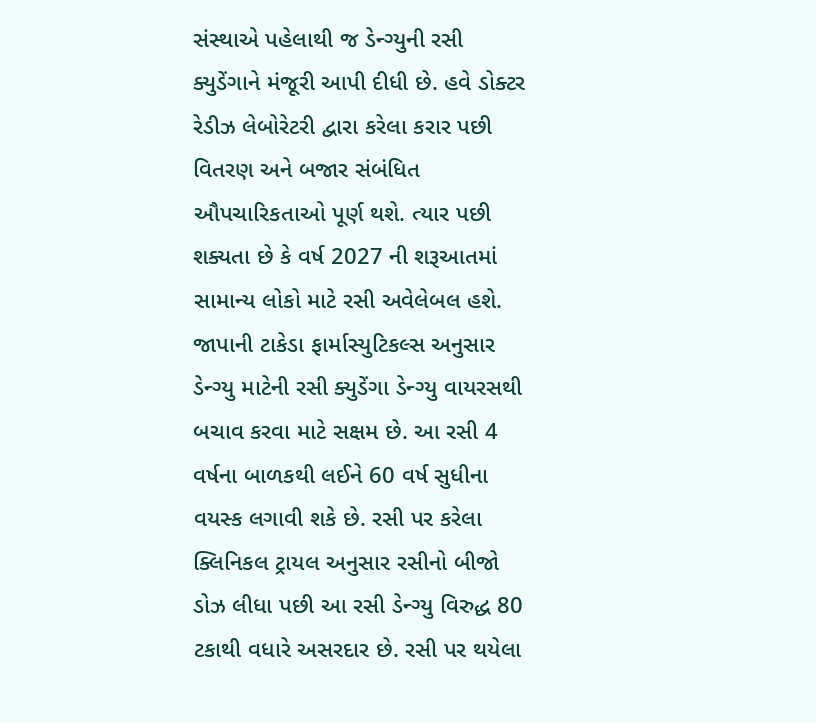સંસ્થાએ પહેલાથી જ ડેન્ગ્યુની રસી ક્યુડેંગાને મંજૂરી આપી દીધી છે. હવે ડોક્ટર રેડીઝ લેબોરેટરી દ્વારા કરેલા કરાર પછી વિતરણ અને બજાર સંબંધિત ઔપચારિકતાઓ પૂર્ણ થશે. ત્યાર પછી શક્યતા છે કે વર્ષ 2027 ની શરૂઆતમાં સામાન્ય લોકો માટે રસી અવેલેબલ હશે.
જાપાની ટાકેડા ફાર્માસ્યુટિકલ્સ અનુસાર ડેન્ગ્યુ માટેની રસી ક્યુડેંગા ડેન્ગ્યુ વાયરસથી બચાવ કરવા માટે સક્ષમ છે. આ રસી 4 વર્ષના બાળકથી લઈને 60 વર્ષ સુધીના વયસ્ક લગાવી શકે છે. રસી પર કરેલા ક્લિનિકલ ટ્રાયલ અનુસાર રસીનો બીજો ડોઝ લીધા પછી આ રસી ડેન્ગ્યુ વિરુદ્ધ 80 ટકાથી વધારે અસરદાર છે. રસી પર થયેલા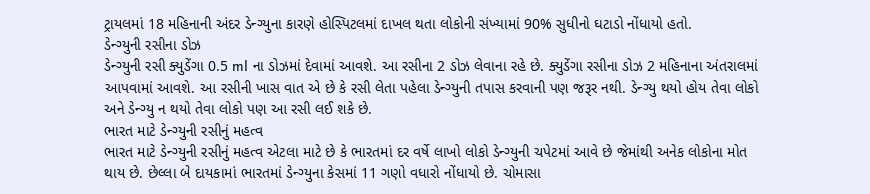ટ્રાયલમાં 18 મહિનાની અંદર ડેન્ગ્યુના કારણે હોસ્પિટલમાં દાખલ થતા લોકોની સંખ્યામાં 90% સુધીનો ઘટાડો નોંધાયો હતો.
ડેન્ગ્યુની રસીના ડોઝ
ડેન્ગ્યુની રસી ક્યુડેંગા 0.5 ml ના ડોઝમાં દેવામાં આવશે. આ રસીના 2 ડોઝ લેવાના રહે છે. ક્યુડેંગા રસીના ડોઝ 2 મહિનાના અંતરાલમાં આપવામાં આવશે. આ રસીની ખાસ વાત એ છે કે રસી લેતા પહેલા ડેન્ગ્યુની તપાસ કરવાની પણ જરૂર નથી. ડેન્ગ્યુ થયો હોય તેવા લોકો અને ડેન્ગ્યુ ન થયો તેવા લોકો પણ આ રસી લઈ શકે છે.
ભારત માટે ડેન્ગ્યુની રસીનું મહત્વ
ભારત માટે ડેન્ગ્યુની રસીનું મહત્વ એટલા માટે છે કે ભારતમાં દર વર્ષે લાખો લોકો ડેન્ગ્યુની ચપેટમાં આવે છે જેમાંથી અનેક લોકોના મોત થાય છે. છેલ્લા બે દાયકામાં ભારતમાં ડેન્ગ્યુના કેસમાં 11 ગણો વધારો નોંધાયો છે. ચોમાસા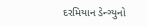દરમિયાન ડેન્ગ્યુનો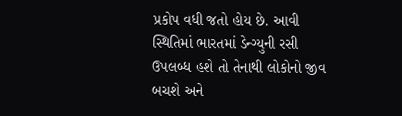પ્રકોપ વધી જતો હોય છે. આવી સ્થિતિમાં ભારતમાં ડેન્ગ્યુની રસી ઉપલબ્ધ હશે તો તેનાથી લોકોનો જીવ બચશે અને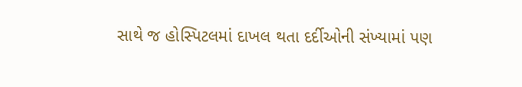સાથે જ હોસ્પિટલમાં દાખલ થતા દર્દીઓની સંખ્યામાં પણ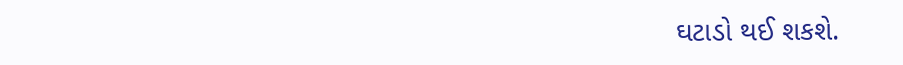ઘટાડો થઈ શકશે.